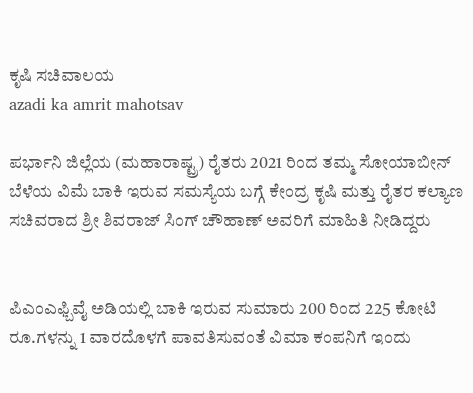ಕೃಷಿ ಸಚಿವಾಲಯ
azadi ka amrit mahotsav

ಪರ್ಭಾನಿ ಜಿಲ್ಲೆಯ (ಮಹಾರಾಷ್ಟ್ರ) ರೈತರು 2021 ರಿಂದ ತಮ್ಮ ಸೋಯಾಬೀನ್ ಬೆಳೆಯ ವಿಮೆ ಬಾಕಿ ಇರುವ ಸಮಸ್ಯೆಯ ಬಗ್ಗೆ ಕೇಂದ್ರ ಕೃಷಿ ಮತ್ತು ರೈತರ ಕಲ್ಯಾಣ ಸಚಿವರಾದ ಶ್ರೀ ಶಿವರಾಜ್ ಸಿಂಗ್ ಚೌಹಾಣ್ ಅವರಿಗೆ ಮಾಹಿತಿ ನೀಡಿದ್ದರು


ಪಿಎಂಎಫ್ಬಿವೈ ಅಡಿಯಲ್ಲಿ ಬಾಕಿ ಇರುವ ಸುಮಾರು 200 ರಿಂದ 225 ಕೋಟಿ ರೂ.ಗಳನ್ನು 1 ವಾರದೊಳಗೆ ಪಾವತಿಸುವಂತೆ ವಿಮಾ ಕಂಪನಿಗೆ ಇಂದು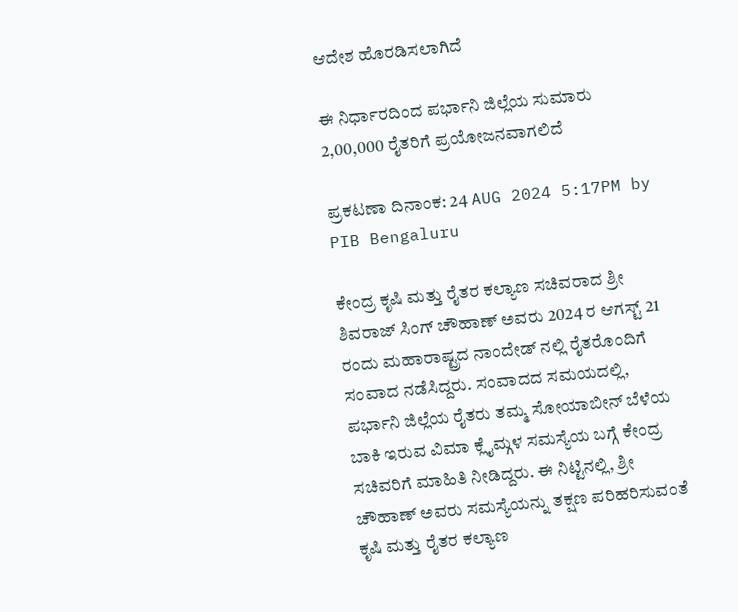ಆದೇಶ ಹೊರಡಿಸಲಾಗಿದೆ

ಈ ನಿರ್ಧಾರದಿಂದ ಪರ್ಭಾನಿ ಜಿಲ್ಲೆಯ ಸುಮಾರು 2,00,000 ರೈತರಿಗೆ ಪ್ರಯೋಜನವಾಗಲಿದೆ

ಪ್ರಕಟಣಾ ದಿನಾಂಕ: 24 AUG 2024 5:17PM by PIB Bengaluru

ಕೇಂದ್ರ ಕೃಷಿ ಮತ್ತು ರೈತರ ಕಲ್ಯಾಣ ಸಚಿವರಾದ ಶ್ರೀ ಶಿವರಾಜ್ ಸಿಂಗ್ ಚೌಹಾಣ್ ಅವರು 2024 ರ ಆಗಸ್ಟ್ 21 ರಂದು ಮಹಾರಾಷ್ಟ್ರದ ನಾಂದೇಡ್ ನಲ್ಲಿ ರೈತರೊಂದಿಗೆ ಸಂವಾದ ನಡೆಸಿದ್ದರು. ಸಂವಾದದ ಸಮಯದಲ್ಲಿ, ಪರ್ಭಾನಿ ಜಿಲ್ಲೆಯ ರೈತರು ತಮ್ಮ ಸೋಯಾಬೀನ್ ಬೆಳೆಯ ಬಾಕಿ ಇರುವ ವಿಮಾ ಕ್ಲೈಮ್ಗಳ ಸಮಸ್ಯೆಯ ಬಗ್ಗೆ ಕೇಂದ್ರ ಸಚಿವರಿಗೆ ಮಾಹಿತಿ ನೀಡಿದ್ದರು. ಈ ನಿಟ್ಟಿನಲ್ಲಿ, ಶ್ರೀ ಚೌಹಾಣ್ ಅವರು ಸಮಸ್ಯೆಯನ್ನು ತಕ್ಷಣ ಪರಿಹರಿಸುವಂತೆ ಕೃಷಿ ಮತ್ತು ರೈತರ ಕಲ್ಯಾಣ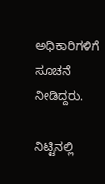ಅಧಿಕಾರಿಗಳಿಗೆ ಸೂಚನೆ ನೀಡಿದ್ದರು.

ನಿಟ್ಟಿನಲ್ಲಿ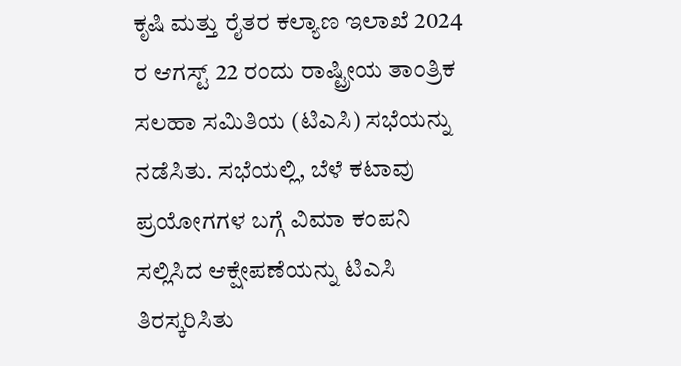ಕೃಷಿ ಮತ್ತು ರೈತರ ಕಲ್ಯಾಣ ಇಲಾಖೆ 2024 ರ ಆಗಸ್ಟ್ 22 ರಂದು ರಾಷ್ಟ್ರೀಯ ತಾಂತ್ರಿಕ ಸಲಹಾ ಸಮಿತಿಯ (ಟಿಎಸಿ) ಸಭೆಯನ್ನು ನಡೆಸಿತು. ಸಭೆಯಲ್ಲಿ, ಬೆಳೆ ಕಟಾವು ಪ್ರಯೋಗಗಳ ಬಗ್ಗೆ ವಿಮಾ ಕಂಪನಿ ಸಲ್ಲಿಸಿದ ಆಕ್ಷೇಪಣೆಯನ್ನು ಟಿಎಸಿ ತಿರಸ್ಕರಿಸಿತು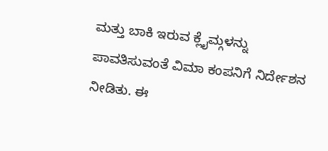ಮತ್ತು ಬಾಕಿ ಇರುವ ಕ್ಲೈಮ್ಗಳನ್ನು ಪಾವತಿಸುವಂತೆ ವಿಮಾ ಕಂಪನಿಗೆ ನಿರ್ದೇಶನ ನೀಡಿತು. ಈ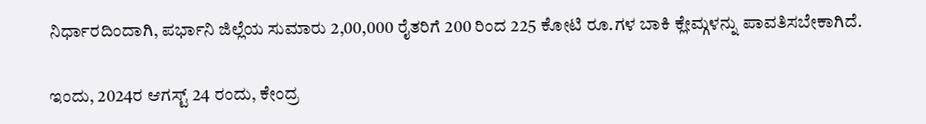ನಿರ್ಧಾರದಿಂದಾಗಿ, ಪರ್ಭಾನಿ ಜಿಲ್ಲೆಯ ಸುಮಾರು 2,00,000 ರೈತರಿಗೆ 200 ರಿಂದ 225 ಕೋಟಿ ರೂ.ಗಳ ಬಾಕಿ ಕ್ಲೇಮ್ಗಳನ್ನು ಪಾವತಿಸಬೇಕಾಗಿದೆ.

ಇಂದು, 2024ರ ಆಗಸ್ಟ್ 24 ರಂದು, ಕೇಂದ್ರ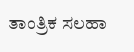ತಾಂತ್ರಿಕ ಸಲಹಾ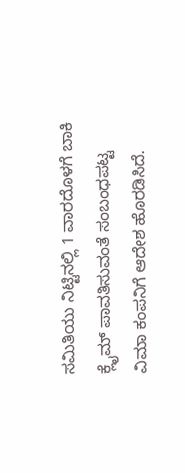ಸಮಿತಿಯು ನಿಟ್ಟಿನಲ್ಲಿ 1 ವಾರದೊಳಗೆ ಬಾಕಿ ಕ್ಲೈಮ್ ಪಾವತಿಸುವಂತೆ ಸಂಬಂಧಪಟ್ಟ ವಿಮಾ ಕಂಪನಿಗೆ ಆದೇಶ ಹೊರಡಿಸಿದೆ.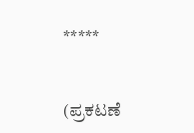*****


(ಪ್ರಕಟಣೆ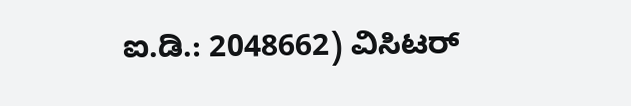ಐ.ಡಿ.: 2048662) ವಿಸಿಟರ್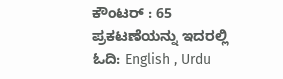ಕೌಂಟರ್ : 65
ಪ್ರಕಟಣೆಯನ್ನು ಇದರಲ್ಲಿ ಓದಿ: English , Urdu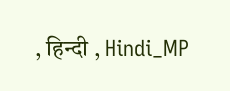, हिन्दी , Hindi_MP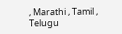, Marathi , Tamil , Telugu